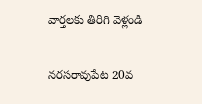వార్తలకు తిరిగి వెళ్లండి

నరసరావుపేట 20వ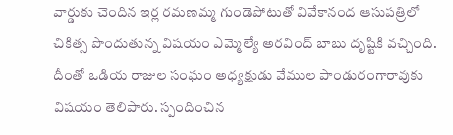వార్డుకు చెందిన ఇర్ల రమణమ్మ గుండెపోటుతో వివేకానంద ఆసుపత్రిలో చికిత్స పొందుతున్న విషయం ఎమ్మెల్యే అరవింద్ బాబు దృష్టికి వచ్చింది.
దీంతో ఒడియ రాజుల సంఘం అధ్యక్షుడు వేముల పాండురంగారావుకు విషయం తెలిపారు. స్పందించిన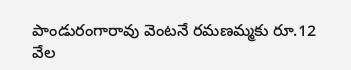పాండురంగారావు వెంటనే రమణమ్మకు రూ.12 వేల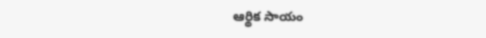ఆర్థిక సాయం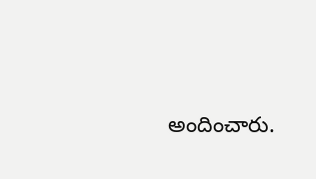అందించారు.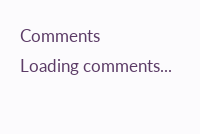Comments
Loading comments...